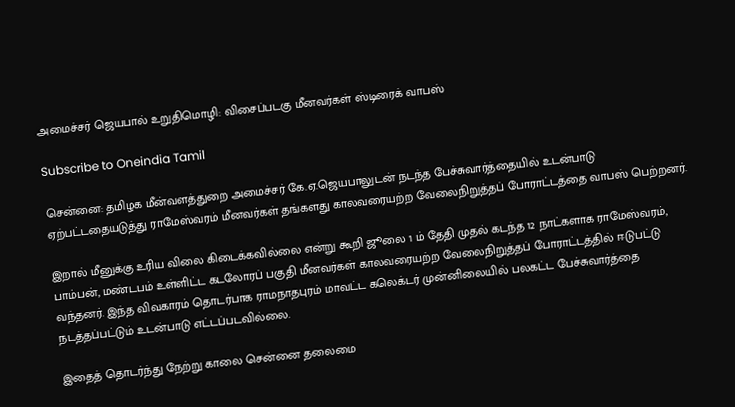அமைச்சர் ஜெயபால் உறுதிமொழி: விசைப்படகு மீனவர்கள் ஸ்டிரைக் வாபஸ்

Subscribe to Oneindia Tamil

சென்னை: தமிழக மீன்வளத்துறை அமைச்சர் கே.ஏ.ஜெயபாலுடன் நடந்த பேச்சுவார்த்தையில் உடன்பாடு ஏற்பட்டதையடுத்து ராமேஸ்வரம் மீனவர்கள் தங்களது காலவரையற்ற வேலைநிறுத்தப் போராட்டத்தை வாபஸ் பெற்றனர்.

இறால் மீனுக்கு உரிய விலை கிடைக்கவில்லை என்று கூறி ஜூலை 1 ம் தேதி முதல் கடந்த 12 நாட்களாக ராமேஸ்வரம், பாம்பன், மண்டபம் உள்ளிட்ட கடலோரப் பகுதி மீனவர்கள் காலவரையற்ற வேலைநிறுத்தப் போராட்டத்தில் ஈடுபட்டு வந்தனர். இந்த விவகாரம் தொடர்பாக ராமநாதபுரம் மாவட்ட கலெக்டர் முன்னிலையில் பலகட்ட பேச்சுவார்த்தை நடத்தப்பட்டும் உடன்பாடு எட்டப்படவில்லை.

இதைத் தொடர்ந்து நேற்று காலை சென்னை தலைமை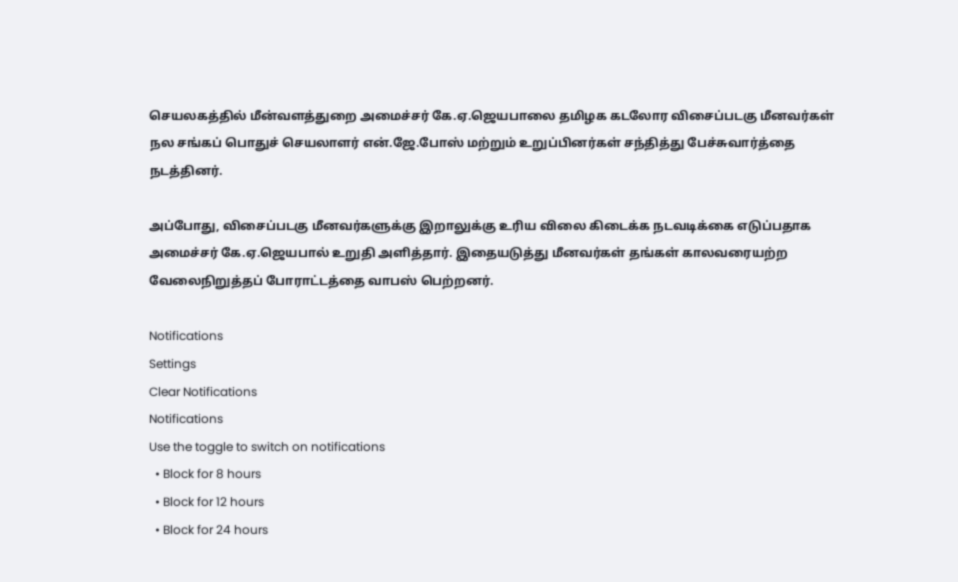செயலகத்தில் மீன்வளத்துறை அமைச்சர் கே.ஏ.ஜெயபாலை தமிழக கடலோர விசைப்படகு மீனவர்கள் நல சங்கப் பொதுச் செயலாளர் என்.ஜே.போஸ் மற்றும் உறுப்பினர்கள் சந்தித்து பேச்சுவார்த்தை நடத்தினர்.

அப்போது, விசைப்படகு மீனவர்களுக்கு இறாலுக்கு உரிய விலை கிடைக்க நடவடிக்கை எடுப்பதாக அமைச்சர் கே.ஏ.ஜெயபால் உறுதி அளித்தார். இதையடுத்து மீனவர்கள் தங்கள் காலவரையற்ற வேலைநிறுத்தப் போராட்டத்தை வாபஸ் பெற்றனர்.

Notifications
Settings
Clear Notifications
Notifications
Use the toggle to switch on notifications
  • Block for 8 hours
  • Block for 12 hours
  • Block for 24 hours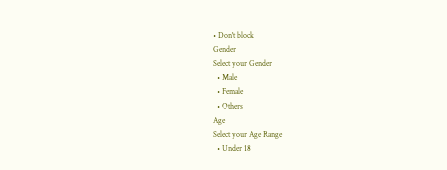• Don't block
Gender
Select your Gender
  • Male
  • Female
  • Others
Age
Select your Age Range
  • Under 18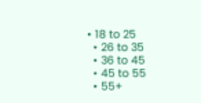• 18 to 25
  • 26 to 35
  • 36 to 45
  • 45 to 55
  • 55+